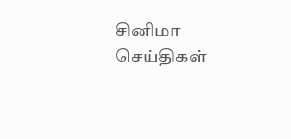சினிமா செய்திகள்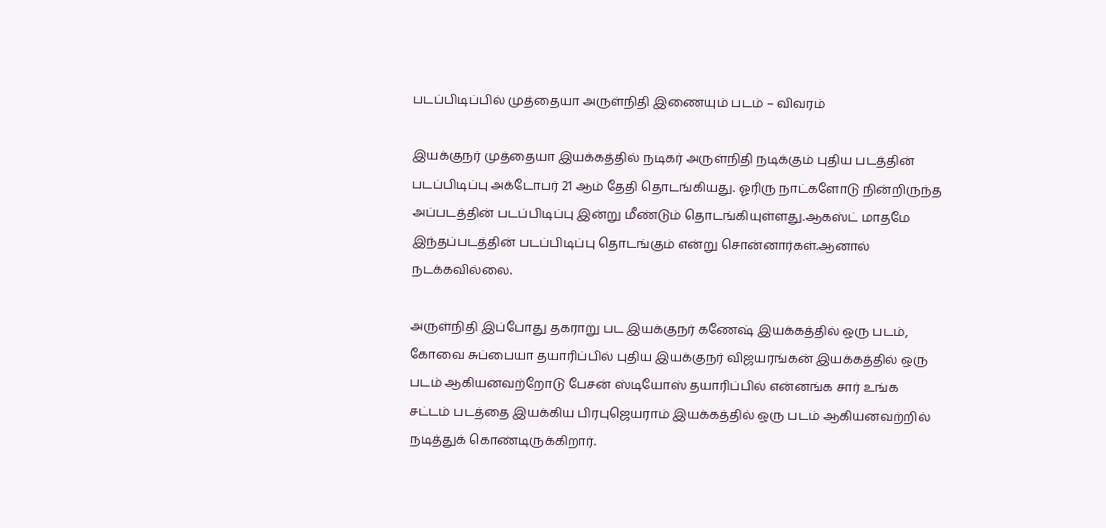படப்பிடிப்பில் முத்தையா அருள்நிதி இணையும் படம் – விவரம்

இயக்குநர் முத்தையா இயக்கத்தில் நடிகர் அருள்நிதி நடிக்கும் புதிய படத்தின் படப்பிடிப்பு அக்டோபர் 21 ஆம் தேதி தொடங்கியது. ஓரிரு நாட்களோடு நின்றிருந்த அப்படத்தின் படப்பிடிப்பு இன்று மீண்டும் தொடங்கியுள்ளது.ஆகஸ்ட் மாதமே இந்தப்படத்தின் படப்பிடிப்பு தொடங்கும் என்று சொன்னார்கள்.ஆனால் நடக்கவில்லை.

அருள்நிதி இப்போது தகராறு பட இயக்குநர் கணேஷ் இயக்கத்தில் ஒரு படம், கோவை சுப்பையா தயாரிப்பில் புதிய இயக்குநர் விஜயரங்கன் இயக்கத்தில் ஒரு படம் ஆகியனவற்றோடு பேசன் ஸ்டியோஸ் தயாரிப்பில் என்னங்க சார் உங்க சட்டம் படத்தை இயக்கிய பிரபுஜெயராம் இயக்கத்தில் ஒரு படம் ஆகியனவற்றில் நடித்துக் கொண்டிருக்கிறார்.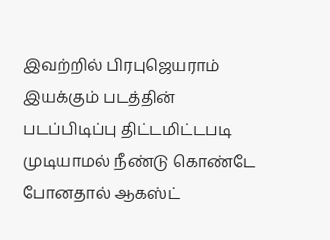இவற்றில் பிரபுஜெயராம் இயக்கும் படத்தின் படப்பிடிப்பு திட்டமிட்டபடி முடியாமல் நீண்டு கொண்டே போனதால் ஆகஸ்ட்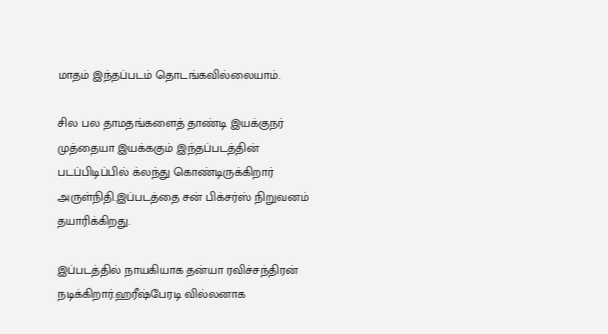மாதம் இந்தப்படம் தொடங்கவில்லையாம்.

சில பல தாமதங்களைத் தாண்டி இயக்குநர் முத்தையா இயக்ககும் இந்தப்படத்தின் படப்பிடிப்பில் க்லந்து கொண்டிருக்கிறார் அருள்நிதி.இப்படத்தை சன் பிக்சர்ஸ் நிறுவனம் தயாரிக்கிறது.

இப்படத்தில் நாயகியாக தன்யா ரவிச்சந்திரன் நடிக்கிறார்.ஹரீஷ்பேரடி வில்லனாக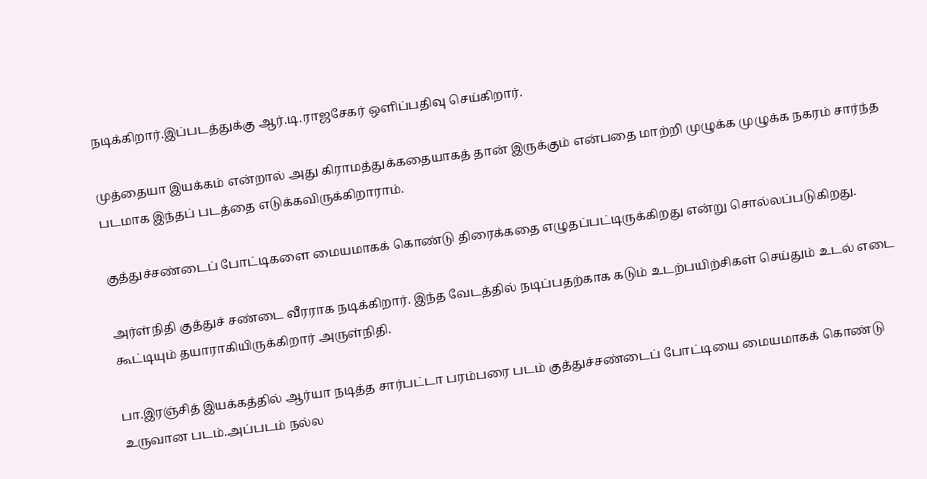நடிக்கிறார்.இப்படத்துக்கு ஆர்.டி.ராஜசேகர் ஒளிப்பதிவு செய்கிறார்.

முத்தையா இயக்கம் என்றால் அது கிராமத்துக்கதையாகத் தான் இருக்கும் என்பதை மாற்றி முழுக்க முழுக்க நகரம் சார்ந்த படமாக இந்தப் படத்தை எடுக்கவிருக்கிறாராம்.

குத்துச்சண்டைப் போட்டிகளை மையமாகக் கொண்டு திரைக்கதை எழுதப்பட்டிருக்கிறது என்று சொல்லப்படுகிறது.

அர்ள்நிதி குத்துச் சண்டை வீரராக நடிக்கிறார். இந்த வேடத்தில் நடிப்பதற்காக கடும் உடற்பயிற்சிகள் செய்தும் உடல் எடை கூட்டியும் தயாராகியிருக்கிறார் அருள்நிதி.

பா.இரஞ்சித் இயக்கத்தில் ஆர்யா நடித்த சார்பட்டா பரம்பரை படம் குத்துச்சண்டைப் போட்டியை மையமாகக் கொண்டு உருவான படம்.அப்படம் நல்ல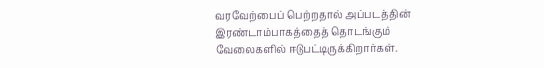வரவேற்பைப் பெற்றதால் அப்படத்தின் இரண்டாம்பாகத்தைத் தொடங்கும் வேலைகளில் ஈடுபட்டிருக்கிறார்கள்.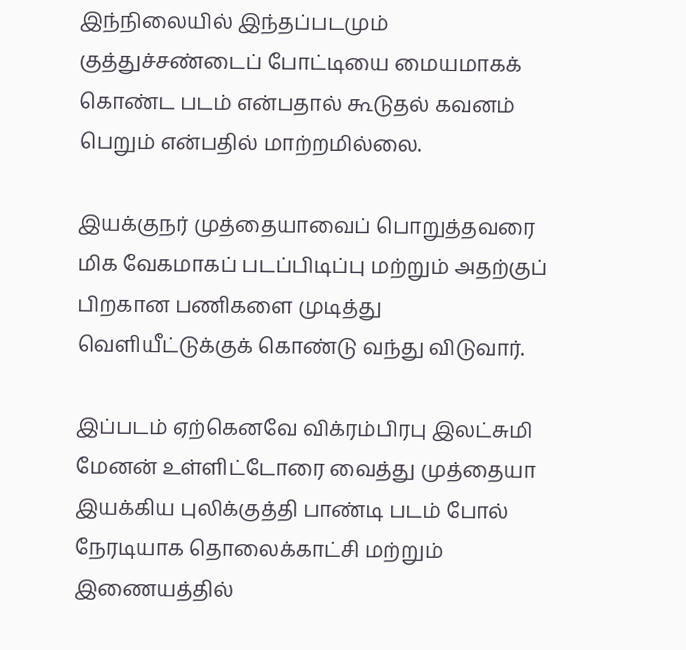இந்நிலையில் இந்தப்படமும் குத்துச்சண்டைப் போட்டியை மையமாகக் கொண்ட படம் என்பதால் கூடுதல் கவனம் பெறும் என்பதில் மாற்றமில்லை.

இயக்குநர் முத்தையாவைப் பொறுத்தவரை மிக வேகமாகப் படப்பிடிப்பு மற்றும் அதற்குப் பிறகான பணிகளை முடித்து வெளியீட்டுக்குக் கொண்டு வந்து விடுவார்.

இப்படம் ஏற்கெனவே விக்ரம்பிரபு இலட்சுமி மேனன் உள்ளிட்டோரை வைத்து முத்தையா இயக்கிய புலிக்குத்தி பாண்டி படம் போல் நேரடியாக தொலைக்காட்சி மற்றும் இணையத்தில்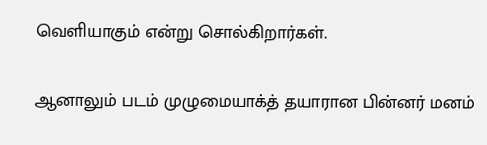வெளியாகும் என்று சொல்கிறார்கள்.

ஆனாலும் படம் முழுமையாக்த் தயாரான பின்னர் மனம்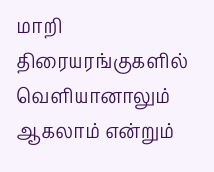மாறி திரையரங்குகளில் வெளியானாலும் ஆகலாம் என்றும்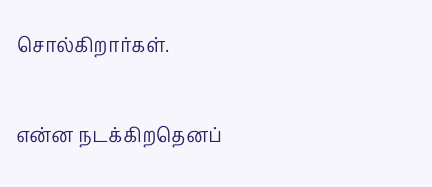சொல்கிறார்கள்.

என்ன நடக்கிறதெனப்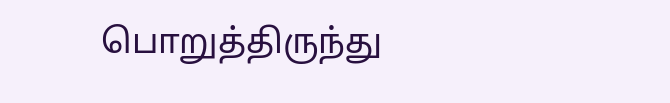பொறுத்திருந்து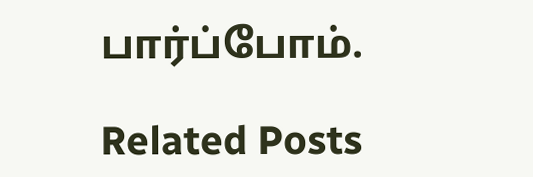பார்ப்போம்.

Related Posts